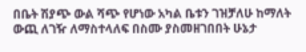በቤት ሽያጭ ውል ሻጭ የሆነው አካል ቤቱን ገዝቻለሁ ከማለት ውጪ ለገዥ ለማስተላለፍ በስሙ ያስመዘገበበት ሁኔታ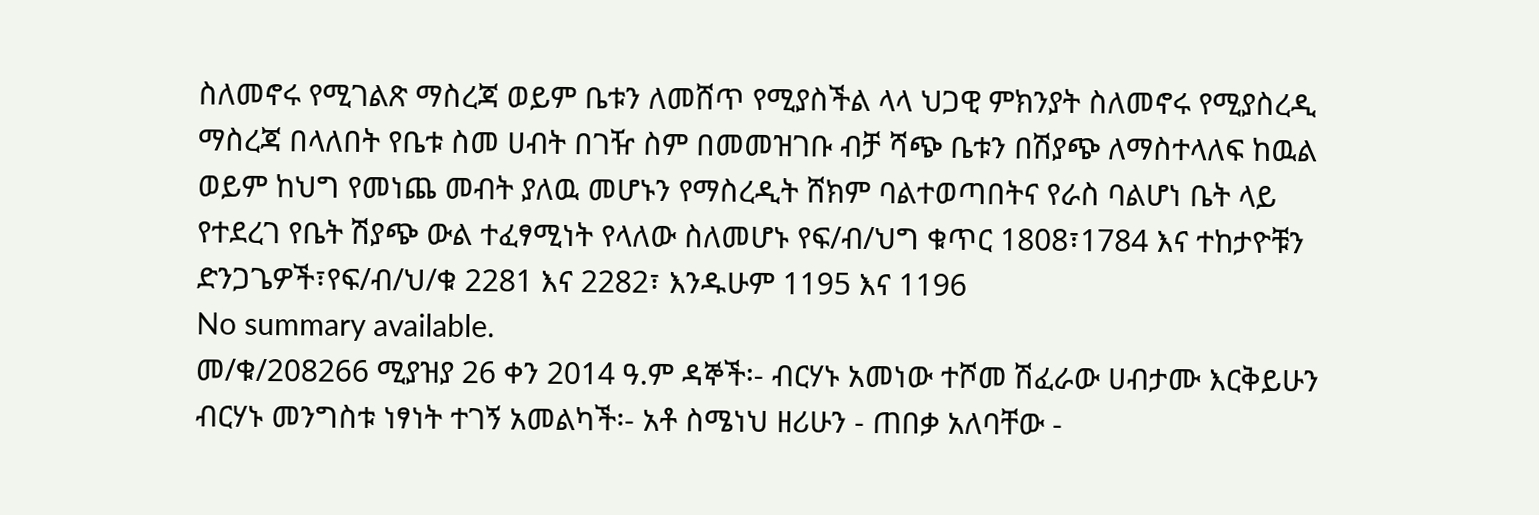ስለመኖሩ የሚገልጽ ማስረጃ ወይም ቤቱን ለመሸጥ የሚያስችል ላላ ህጋዊ ምክንያት ስለመኖሩ የሚያስረዲ ማስረጃ በላለበት የቤቱ ስመ ሀብት በገዥ ስም በመመዝገቡ ብቻ ሻጭ ቤቱን በሽያጭ ለማስተላለፍ ከዉል ወይም ከህግ የመነጨ መብት ያለዉ መሆኑን የማስረዲት ሸክም ባልተወጣበትና የራስ ባልሆነ ቤት ላይ የተደረገ የቤት ሽያጭ ውል ተፈፃሚነት የላለው ስለመሆኑ የፍ/ብ/ህግ ቁጥር 1808፣1784 እና ተከታዮቹን ድንጋጌዎች፣የፍ/ብ/ህ/ቁ 2281 እና 2282፣ እንዱሁም 1195 እና 1196
No summary available.
መ/ቁ/208266 ሚያዝያ 26 ቀን 2014 ዓ.ም ዳኞች፡- ብርሃኑ አመነው ተሾመ ሽፈራው ሀብታሙ እርቅይሁን ብርሃኑ መንግስቱ ነፃነት ተገኝ አመልካች፡- አቶ ስሜነህ ዘሪሁን - ጠበቃ አለባቸው -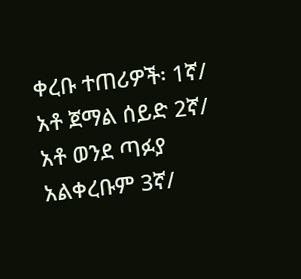ቀረቡ ተጠሪዎች፡ 1ኛ/ አቶ ጀማል ሰይድ 2ኛ/ አቶ ወንደ ጣፉያ አልቀረቡም 3ኛ/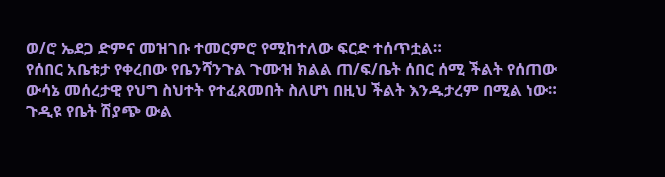ወ/ሮ ኤደጋ ድምና መዝገቡ ተመርምሮ የሚከተለው ፍርድ ተሰጥቷል።
የሰበር አቤቱታ የቀረበው የቤንሻንጉል ጉሙዝ ክልል ጠ/ፍ/ቤት ሰበር ሰሚ ችልት የሰጠው ውሳኔ መሰረታዊ የህግ ስህተት የተፈጸመበት ስለሆነ በዚህ ችልት እንዱታረም በሚል ነው።
ጉዲዩ የቤት ሽያጭ ውል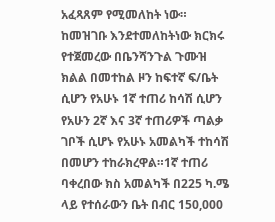አፈጻጸም የሚመለከት ነው። ከመዝገቡ እንደተመለከትነው ክርክሩ የተጀመረው በቤንሻንጉል ጉሙዝ ክልል በመተከል ዞን ከፍተኛ ፍ/ቤት ሲሆን የአሁኑ 1ኛ ተጠሪ ከሳሽ ሲሆን የአሁን 2ኛ እና 3ኛ ተጠሪዎች ጣልቃ ገቦች ሲሆኑ የአሁኑ አመልካች ተከሳሽ በመሆን ተከራክረዋል።1ኛ ተጠሪ ባቀረበው ክስ አመልካች በ225 ካ.ሜ ላይ የተሰራውን ቤት በብር 150,000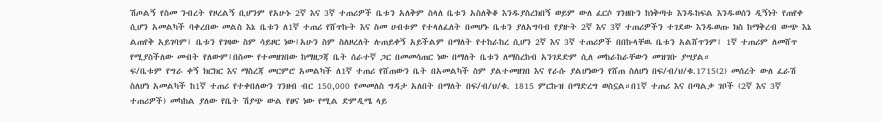ሽጦልኝ የስመ ንብረት የዞረልኝ ቢሆንም የአሁኑ 2ኛ እና 3ኛ ተጠሪዎች ቤቱን አለቅም ስላለ ቤቱን አስለቅቆ እንዱያስረክበኝ ወይም ውለ ፈርሶ ገንዘቡን ከነቅጣቱ እንዱከፍል እንዱወሰን ዲኝነት የጠየቀ ሲሆን አመልካች ባቀረበው መልስ እኔ ቤቱን ለ1ኛ ተጠሪ የሸጥኩት እና ስመ ሀብቱም የተላለፈለት በመሆኑ ቤቱን ያለአግባብ የያዙት 2ኛ እና 3ኛ ተጠሪዎችን ተገደው እንዱወጡ ክስ ከማቅረብ ውጭ እኔ ልጠየቅ አይገባም፤ ቤቱን የገዛው ስም ሳይዞር ነው፤አሁን ስም ስለዞረለት ሉጠይቀኝ አይችልም በማለት የተከራከረ ሲሆን 2ኛ እና 3ኛ ተጠሪዎች በበኩላቸዉ ቤቱን አልሸጥንም፤ 1ኛ ተጠሪም ለመሸጥ የሚያስችለው መብት የለውም፤በስሙ የተመዘገበው ከማዘጋጃ ቤት ሰራተኛ ጋር በመመሳጠር ነው በማለት ቤቱን ለማስረከብ አንገደድም ሲለ መከራከራቸውን መዝገቡ ያሣያል።
ፍ/ቤቱም የግራ ቀኝ ክርክር እና ማስረጃ መርምሮ አመልካች ለ1ኛ ተጠሪ የሸጠውን ቤት በአመልካች ስም ያልተመዘገበ እና የራሱ ያልሆነውን የሸጠ ስለሆነ በፍ/ብ/ህ/ቁ.1715(2) መሰረት ውለ ፈራሽ ስለሆነ አመልካች ከ1ኛ ተጠሪ የተቀበለውን ገንዘብ ብር 150,000 የመመለስ ግዳታ አለበት በማለት በፍ/ብ/ህ/ቁ. 1815 ምርኩዝ በማድረግ ወስኗል።በ1ኛ ተጠሪ እና በጣልቃ ገቦች (2ኛ እና 3ኛ ተጠሪዎች) መካከል ያለው የቤት ሽያጭ ውል የፀና ነው የሚል ድምዲሜ ላይ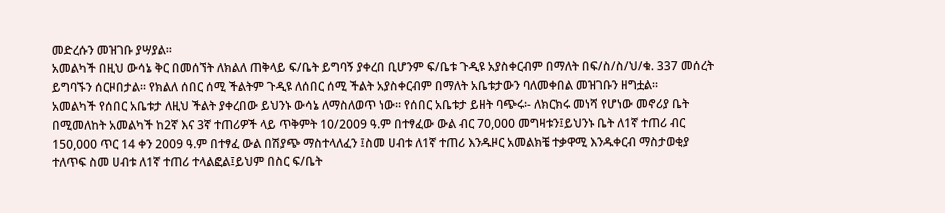መድረሱን መዝገቡ ያሣያል።
አመልካች በዚህ ውሳኔ ቅር በመሰኘት ለክልለ ጠቅላይ ፍ/ቤት ይግባኝ ያቀረበ ቢሆንም ፍ/ቤቱ ጉዲዩ አያስቀርብም በማለት በፍ/ስ/ስ/ህ/ቁ. 337 መሰረት ይግባኙን ሰርዞበታል። የክልለ ሰበር ሰሚ ችልትም ጉዲዩ ለሰበር ሰሚ ችልት አያስቀርብም በማለት አቤቱታውን ባለመቀበል መዝገቡን ዘግቷል።
አመልካች የሰበር አቤቱታ ለዚህ ችልት ያቀረበው ይህንኑ ውሳኔ ለማስለወጥ ነው። የሰበር አቤቱታ ይዘት ባጭሩ፡- ለክርክሩ መነሻ የሆነው መኖሪያ ቤት በሚመለከት አመልካች ከ2ኛ እና 3ኛ ተጠሪዎች ላይ ጥቅምት 10/2009 ዓ.ም በተፃፈው ውል ብር 70,000 መግዛቱን፤ይህንኑ ቤት ለ1ኛ ተጠሪ ብር 150,000 ጥር 14 ቀን 2009 ዓ.ም በተፃፈ ውል በሽያጭ ማስተላለፈን ፤ስመ ሀብቱ ለ1ኛ ተጠሪ እንዱዞር አመልክቼ ተቃዋሚ እንዱቀርብ ማስታወቂያ ተለጥፍ ስመ ሀብቱ ለ1ኛ ተጠሪ ተላልፎል፤ይህም በስር ፍ/ቤት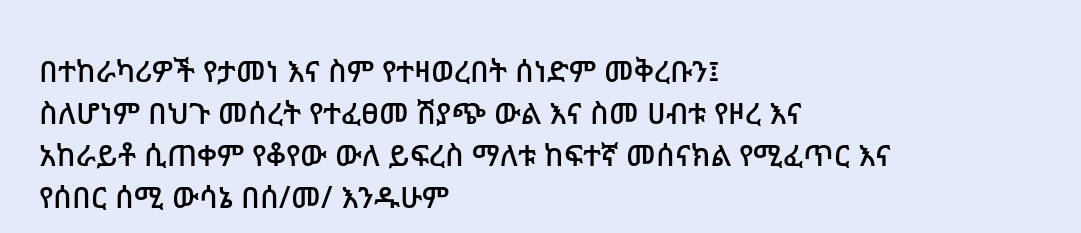በተከራካሪዎች የታመነ እና ስም የተዛወረበት ሰነድም መቅረቡን፤
ስለሆነም በህጉ መሰረት የተፈፀመ ሽያጭ ውል እና ስመ ሀብቱ የዞረ እና አከራይቶ ሲጠቀም የቆየው ውለ ይፍረስ ማለቱ ከፍተኛ መሰናክል የሚፈጥር እና የሰበር ሰሚ ውሳኔ በሰ/መ/ እንዱሁም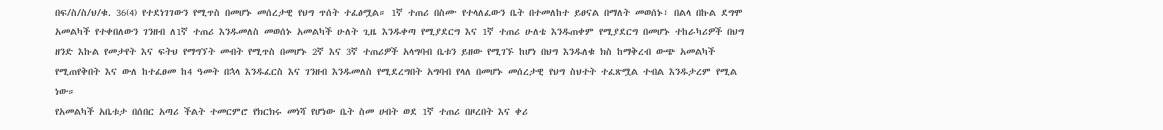በፍ/ስ/ስ/ህ/ቁ. 36(4) የተደነገገውን የሚጥስ በመሆኑ መሰረታዊ የህግ ጥሰት ተፈፅሟል። 1ኛ ተጠሪ በስሙ የተላለፈውን ቤት በተመለከተ ይፀናል በማለት መወሰኑ፣ በልላ በኩል ደግሞ አመልካች የተቀበለውን ገንዘብ ለ1ኛ ተጠሪ እንዱመለስ መወሰኑ አመልካች ሁለት ጊዜ እንዱቀጣ የሚያደርግ እና 1ኛ ተጠሪ ሁለቴ እንዱጠቀም የሚያደርግ በመሆኑ ተከራካሪዎች በህግ ዘንድ እኩል የመታየት እና ፍትህ የማግኘት መብት የሚጥስ በመሆኑ 2ኛ እና 3ኛ ተጠሪዎች አላግባብ ቤቱን ይዘው የሚገኙ ከሆነ በህግ እንዱለቁ ክስ ከማቅረብ ውጭ አመልካች የሚጠየቅበት እና ውለ ከተፈፀመ ከ4 ዓመት በኋላ እንዱፈርስ እና ገንዘብ እንዱመለስ የሚደረግበት አግባብ የላለ በመሆኑ መሰረታዊ የህግ ስህተት ተፈጽሟል ተብል እንዱታረም የሚል ነው።
የአመልካች አቤቱታ በሰበር አጣሪ ችልት ተመርምሮ የክርክሩ መነሻ የሆነው ቤት ስመ ሀብት ወደ 1ኛ ተጠሪ በዞረበት እና ቀሪ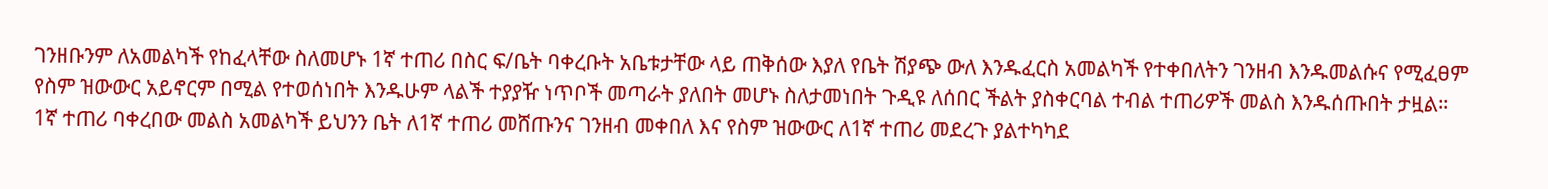ገንዘቡንም ለአመልካች የከፈላቸው ስለመሆኑ 1ኛ ተጠሪ በስር ፍ/ቤት ባቀረቡት አቤቱታቸው ላይ ጠቅሰው እያለ የቤት ሽያጭ ውለ እንዱፈርስ አመልካች የተቀበለትን ገንዘብ እንዱመልሱና የሚፈፀም የስም ዝውውር አይኖርም በሚል የተወሰነበት እንዱሁም ላልች ተያያዥ ነጥቦች መጣራት ያለበት መሆኑ ስለታመነበት ጉዲዩ ለሰበር ችልት ያስቀርባል ተብል ተጠሪዎች መልስ እንዱሰጡበት ታዟል።
1ኛ ተጠሪ ባቀረበው መልስ አመልካች ይህንን ቤት ለ1ኛ ተጠሪ መሸጡንና ገንዘብ መቀበለ እና የስም ዝውውር ለ1ኛ ተጠሪ መደረጉ ያልተካካደ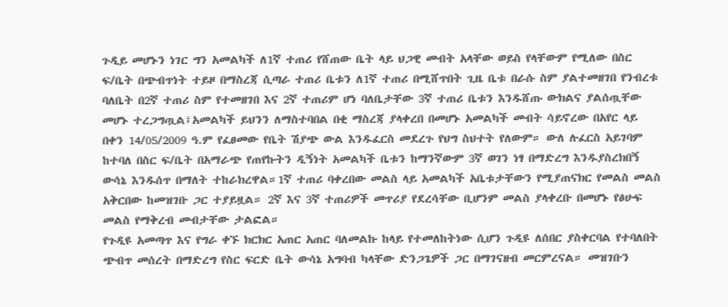ጉዲይ መሆኑን ነገር ግን አመልካች ለ1ኛ ተጠሪ የሸጠው ቤት ላይ ህጋዊ መብት አላቸው ወይስ የላቸውም የሚለው በስር ፍ/ቤት በጭብጥነት ተይዞ በማስረጃ ሲጣራ ተጠሪ ቤቱን ለ1ኛ ተጠሪ በሚሸጥበት ጊዜ ቤቱ በራሱ ስም ያልተመዘገበ የንብረቱ ባለቤት በ2ኛ ተጠሪ ስም የተመዘገበ እና 2ኛ ተጠሪም ሆነ ባለቤታቸው 3ኛ ተጠሪ ቤቱን እንዱሸጡ ውክልና ያልሰጧቸው መሆኑ ተረጋግጧል፤አመልካች ይህንን ለማስተባበል በቂ ማስረጃ ያላቀረበ በመሆኑ አመልካች መብት ሳይኖረው በአየር ላይ በቀን 14/05/2009 ዓ.ም የፈፀመው የቤት ሽያጭ ውል እንዱፈርስ መደረጉ የህግ ስህተት የለውም። ውለ ሉፈርስ አይገባም ከተባለ በስር ፍ/ቤት በአማራጭ የጠየኩትን ዲኝነት አመልካች ቤቱን ከማንኛውም 3ኛ ወገን ነፃ በማድረግ እንዱያስረክበኝ ውሳኔ እንዱሰጥ በማለት ተከራክረዋል።1ኛ ተጠሪ ባቀረበው መልስ ላይ አመልካች አቤቱታቸውን የሚያጠናክር የመልስ መልስ አቅርበው ከመዝገቡ ጋር ተያይዟል። 2ኛ እና 3ኛ ተጠሪዎች መጥሪያ የደረሳቸው ቢሆንም መልስ ያላቀረቡ በመሆኑ የፅሁፍ መልስ የማቅረብ መብታቸው ታልፎል።
የጉዲዩ አመጣጥ እና የግራ ቀኙ ክርክር አጠር አጠር ባለመልኩ ከላይ የተመለከትነው ሲሆን ጉዲዩ ለሰበር ያስቀርባል የተባለበት ጭብጥ መሰረት በማድረግ የስር ፍርድ ቤት ውሳኔ አግባብ ካላቸው ድንጋጌዎች ጋር በማገናዘብ መርምረናል። መዝገቡን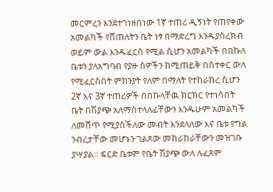መርምረን እንደተገነዘበነው 1ኛ ተጠሪ ዲኝነት የጠየቀው አመልካች የሸጠለትን ቤት ነፃ በማድረግ እንዱያስረክብ ወይም ውል እንዱፈርስ የሚል ሲሆን አመልካች በበኩለ ቤቱን ያለአግባብ የያዙ ሰዎችን ከሚጠይቅ በስተቀር ውለ የሚፈርስበት ምክንያት የለም በማለት የተከራከረ ሲሆን 2ኛ እና 3ኛ ተጠሪዎች በበኩላቸዉ ክርክር የተነሳበት ቤት በሽያጭ አለማስተላለፊቸውን እንዱሁም አመልካች ለመሸጥ የሚያስችለው መብት እንደላለው እና ቤቱ የግል ንብረታቸው መሆኑን ገልጸው መከራከራቸውን መዝገቡ ያሣያል። ፍርድ ቤቱም የቤት ሽያጭ ውለ ሉፈጸም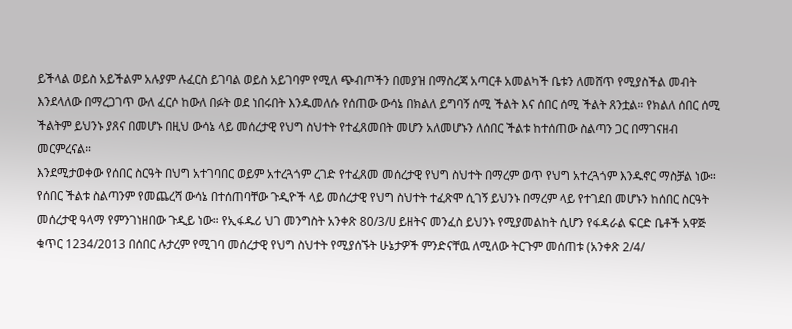ይችላል ወይስ አይችልም አሉያም ሉፈርስ ይገባል ወይስ አይገባም የሚለ ጭብጦችን በመያዝ በማስረጃ አጣርቶ አመልካች ቤቱን ለመሸጥ የሚያስችል መብት እንደላለው በማረጋገጥ ውለ ፈርሶ ከውለ በፉት ወደ ነበሩበት እንዱመለሱ የሰጠው ውሳኔ በክልለ ይግባኝ ሰሚ ችልት እና ሰበር ሰሚ ችልት ጸንቷል። የክልለ ሰበር ሰሚ ችልትም ይህንኑ ያጸና በመሆኑ በዚህ ውሳኔ ላይ መሰረታዊ የህግ ስህተት የተፈጸመበት መሆን አለመሆኑን ለሰበር ችልቱ ከተሰጠው ስልጣን ጋር በማገናዘብ መርምረናል።
እንደሚታወቀው የሰበር ስርዓት በህግ አተገባበር ወይም አተረጓጎም ረገድ የተፈጸመ መሰረታዊ የህግ ስህተት በማረም ወጥ የህግ አተረጓጎም እንዱኖር ማስቻል ነው። የሰበር ችልቱ ስልጣንም የመጨረሻ ውሳኔ በተሰጠባቸው ጉዲዮች ላይ መሰረታዊ የህግ ስህተት ተፈጽሞ ሲገኝ ይህንኑ በማረም ላይ የተገደበ መሆኑን ከሰበር ስርዓት መሰረታዊ ዓላማ የምንገነዘበው ጉዲይ ነው። የኢፋዱሪ ህገ መንግስት አንቀጽ 80/3/ሀ ይዘትና መንፈስ ይህንኑ የሚያመልከት ሲሆን የፋዳራል ፍርድ ቤቶች አዋጅ ቁጥር 1234/2013 በሰበር ሉታረም የሚገባ መሰረታዊ የህግ ስህተት የሚያሰኙት ሁኔታዎች ምንድናቸዉ ለሚለው ትርጉም መሰጠቱ (አንቀጽ 2/4/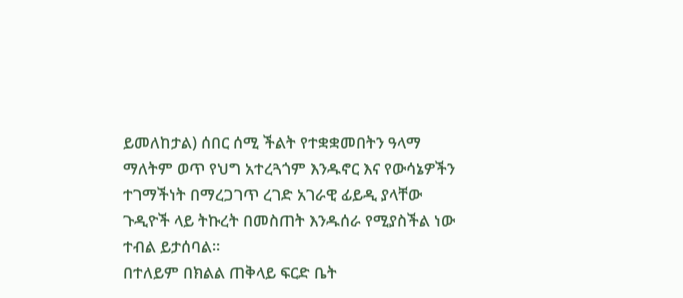ይመለከታል) ሰበር ሰሚ ችልት የተቋቋመበትን ዓላማ ማለትም ወጥ የህግ አተረጓጎም እንዱኖር እና የውሳኔዎችን ተገማችነት በማረጋገጥ ረገድ አገራዊ ፊይዲ ያላቸው ጉዲዮች ላይ ትኩረት በመስጠት እንዱሰራ የሚያስችል ነው ተብል ይታሰባል።
በተለይም በክልል ጠቅላይ ፍርድ ቤት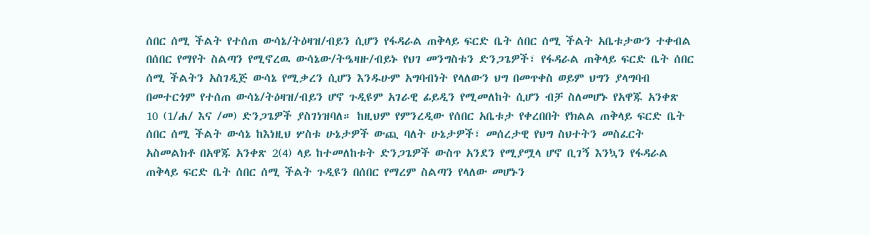ሰበር ሰሚ ችልት የተሰጠ ውሳኔ/ትዕዛዝ/ብይን ሲሆን የፋዳራል ጠቅላይ ፍርድ ቤት ሰበር ሰሚ ችልት አቤቱታውን ተቀብል በሰበር የማየት ስልጣን የሚኖረዉ ውሳኔው/ትዔዛዙ/ብይኑ የህገ መንግስቱን ድንጋጌዎች፣ የፋዳራል ጠቅላይ ፍርድ ቤት ሰበር ሰሚ ችልትን አስገዲጅ ውሳኔ የሚቃረን ሲሆን እንዱሁም አግባብነት የላለውን ህግ በመጥቀስ ወይም ህግን ያላግባብ በመተርጎም የተሰጠ ውሳኔ/ትዕዛዝ/ብይን ሆኖ ጉዲዩም አገራዊ ፊይዲን የሚመለከት ሲሆን ብቻ ስለመሆኑ የአዋጁ አንቀጽ 10 (1/ሐ/ እና /መ) ድንጋጌዎች ያስገነዝባለ። ከዚህም የምንረዲው የሰበር አቤቱታ የቀረበበት የክልል ጠቅላይ ፍርድ ቤት ሰበር ሰሚ ችልት ውሳኔ ከእነዚህ ሦስቱ ሁኔታዎች ውጪ ባለት ሁኔታዎች፣ መሰረታዊ የህግ ስህተትን መስፈርት አስመልክቶ በአዋጁ አንቀጽ 2(4) ላይ ከተመለከቱት ድንጋጌዎች ውስጥ አንደን የሚያሟላ ሆኖ ቢገኝ እንኳን የፋዳራል ጠቅላይ ፍርድ ቤት ሰበር ሰሚ ችልት ጉዲዩን በሰበር የማረም ስልጣን የላለው መሆኑን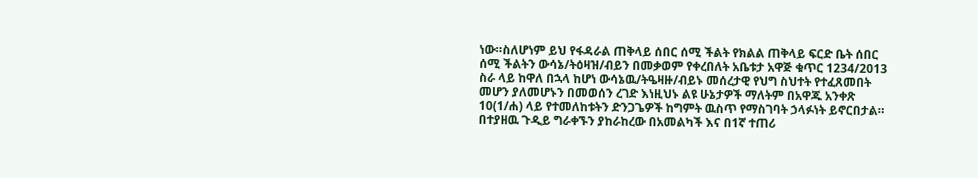ነው።ስለሆነም ይህ የፋዳራል ጠቅላይ ሰበር ሰሚ ችልት የክልል ጠቅላይ ፍርድ ቤት ሰበር ሰሚ ችልትን ውሳኔ/ትዕዛዝ/ብይን በመቃወም የቀረበለት አቤቱታ አዋጅ ቁጥር 1234/2013 ስራ ላይ ከዋለ በኋላ ከሆነ ውሳኔዉ/ትዔዛዙ/ብይኑ መሰረታዊ የህግ ስህተት የተፈጸመበት መሆን ያለመሆኑን በመወሰን ረገድ እነዚህኑ ልዩ ሁኔታዎች ማለትም በአዋጁ አንቀጽ 10(1/ሐ) ላይ የተመለከቱትን ድንጋጌዎች ከግምት ዉስጥ የማስገባት ኃላፉነት ይኖርበታል።
በተያዘዉ ጉዲይ ግራቀኙን ያከራከረው በአመልካች እና በ1ኛ ተጠሪ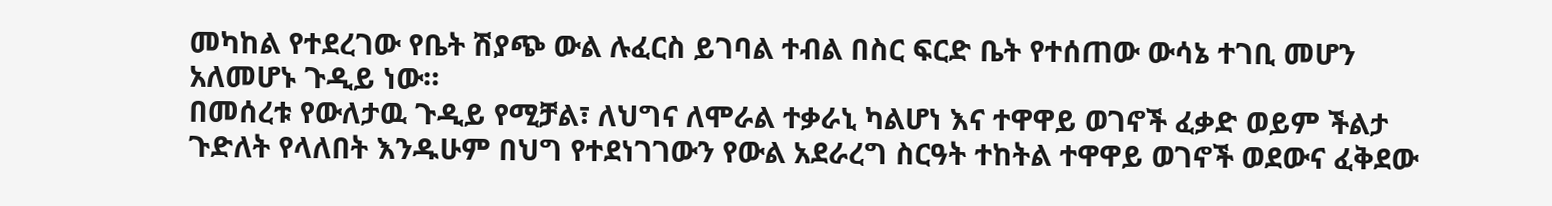መካከል የተደረገው የቤት ሽያጭ ውል ሉፈርስ ይገባል ተብል በስር ፍርድ ቤት የተሰጠው ውሳኔ ተገቢ መሆን አለመሆኑ ጉዲይ ነው።
በመሰረቱ የውለታዉ ጉዲይ የሚቻል፣ ለህግና ለሞራል ተቃራኒ ካልሆነ እና ተዋዋይ ወገኖች ፈቃድ ወይም ችልታ ጉድለት የላለበት እንዱሁም በህግ የተደነገገውን የውል አደራረግ ስርዓት ተከትል ተዋዋይ ወገኖች ወደውና ፈቅደው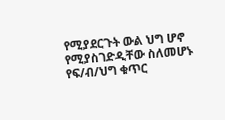የሚያደርጉት ውል ህግ ሆኖ የሚያስገድዲቸው ስለመሆኑ የፍ/ብ/ህግ ቁጥር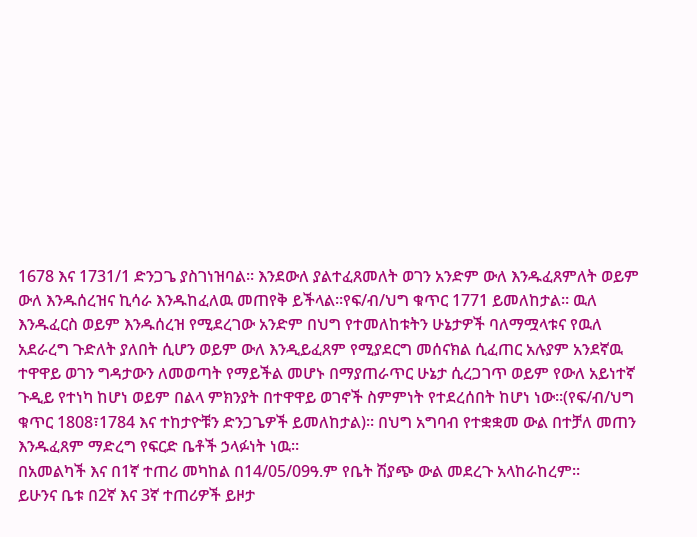1678 እና 1731/1 ድንጋጌ ያስገነዝባል። እንደውለ ያልተፈጸመለት ወገን አንድም ውለ እንዱፈጸምለት ወይም ውለ እንዱሰረዝና ኪሳራ እንዱከፈለዉ መጠየቅ ይችላል።የፍ/ብ/ህግ ቁጥር 1771 ይመለከታል። ዉለ እንዱፈርስ ወይም እንዱሰረዝ የሚደረገው አንድም በህግ የተመለከቱትን ሁኔታዎች ባለማሟላቱና የዉለ አደራረግ ጉድለት ያለበት ሲሆን ወይም ውለ እንዲይፈጸም የሚያደርግ መሰናክል ሲፈጠር አሉያም አንደኛዉ ተዋዋይ ወገን ግዳታውን ለመወጣት የማይችል መሆኑ በማያጠራጥር ሁኔታ ሲረጋገጥ ወይም የውለ አይነተኛ ጉዲይ የተነካ ከሆነ ወይም በልላ ምክንያት በተዋዋይ ወገኖች ስምምነት የተደረሰበት ከሆነ ነው።(የፍ/ብ/ህግ ቁጥር 1808፣1784 እና ተከታዮቹን ድንጋጌዎች ይመለከታል)። በህግ አግባብ የተቋቋመ ውል በተቻለ መጠን እንዱፈጸም ማድረግ የፍርድ ቤቶች ኃላፉነት ነዉ።
በአመልካች እና በ1ኛ ተጠሪ መካከል በ14/05/09ዓ.ም የቤት ሽያጭ ውል መደረጉ አላከራከረም።
ይሁንና ቤቱ በ2ኛ እና 3ኛ ተጠሪዎች ይዞታ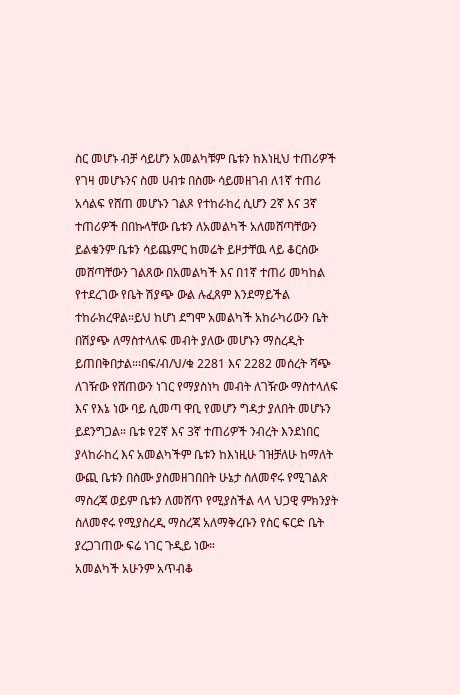ስር መሆኑ ብቻ ሳይሆን አመልካቹም ቤቱን ከእነዚህ ተጠሪዎች የገዛ መሆኑንና ስመ ሀብቱ በስሙ ሳይመዘገብ ለ1ኛ ተጠሪ አሳልፍ የሸጠ መሆኑን ገልጾ የተከራከረ ሲሆን 2ኛ እና 3ኛ ተጠሪዎች በበኩላቸው ቤቱን ለአመልካች አለመሸጣቸውን ይልቁንም ቤቱን ሳይጨምር ከመሬት ይዞታቸዉ ላይ ቆርሰው መሸጣቸውን ገልጸው በአመልካች እና በ1ኛ ተጠሪ መካከል የተደረገው የቤት ሽያጭ ውል ሉፈጸም እንደማይችል ተከራክረዋል።ይህ ከሆነ ደግሞ አመልካች አከራካሪውን ቤት በሽያጭ ለማስተላለፍ መብት ያለው መሆኑን ማስረዲት ይጠበቅበታል።፡በፍ/ብ/ህ/ቁ 2281 እና 2282 መሰረት ሻጭ ለገዥው የሸጠውን ነገር የማያስነካ መብት ለገዥው ማስተላለፍ እና የእኔ ነው ባይ ሲመጣ ዋቢ የመሆን ግዳታ ያለበት መሆኑን ይደንግጋል። ቤቱ የ2ኛ እና 3ኛ ተጠሪዎች ንብረት እንደነበር ያላከራከረ እና አመልካችም ቤቱን ከእነዚሁ ገዝቻለሁ ከማለት ውጪ ቤቱን በስሙ ያስመዘገበበት ሁኔታ ስለመኖሩ የሚገልጽ ማስረጃ ወይም ቤቱን ለመሸጥ የሚያስችል ላላ ህጋዊ ምክንያት ስለመኖሩ የሚያስረዲ ማስረጃ አለማቅረቡን የስር ፍርድ ቤት ያረጋገጠው ፍሬ ነገር ጉዲይ ነው።
አመልካች አሁንም አጥብቆ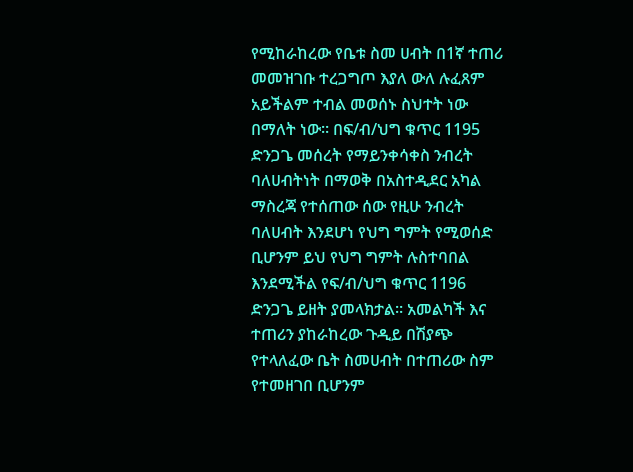የሚከራከረው የቤቱ ስመ ሀብት በ1ኛ ተጠሪ መመዝገቡ ተረጋግጦ እያለ ውለ ሉፈጸም አይችልም ተብል መወሰኑ ስህተት ነው በማለት ነው። በፍ/ብ/ህግ ቁጥር 1195 ድንጋጌ መሰረት የማይንቀሳቀስ ንብረት ባለሀብትነት በማወቅ በአስተዲደር አካል ማስረጃ የተሰጠው ሰው የዚሁ ንብረት ባለሀብት እንደሆነ የህግ ግምት የሚወሰድ ቢሆንም ይህ የህግ ግምት ሉስተባበል እንደሚችል የፍ/ብ/ህግ ቁጥር 1196 ድንጋጌ ይዘት ያመላክታል። አመልካች እና ተጠሪን ያከራከረው ጉዲይ በሽያጭ የተላለፈው ቤት ስመሀብት በተጠሪው ስም የተመዘገበ ቢሆንም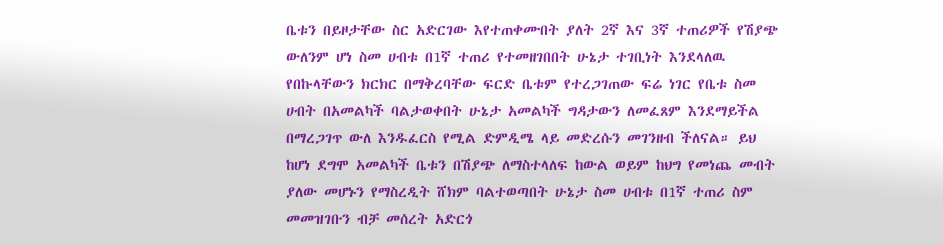ቤቱን በይዞታቸው ስር አድርገው እየተጠቀሙበት ያለት 2ኛ እና 3ኛ ተጠሪዎች የሽያጭ ውለንም ሆነ ስመ ሀብቱ በ1ኛ ተጠሪ የተመዘገበበት ሁኔታ ተገቢነት እንደላለዉ የበኩላቸውን ክርክር በማቅረባቸው ፍርድ ቤቱም የተረጋገጠው ፍሬ ነገር የቤቱ ስመ ሀብት በአመልካች ባልታወቀበት ሁኔታ አመልካች ግዳታውን ለመፈጸም እንደማይችል በማረጋገጥ ውለ እንዱፈርስ የሚል ድምዲሜ ላይ መድረሱን መገንዘብ ችለናል። ይህ ከሆነ ደግሞ አመልካች ቤቱን በሽያጭ ለማስተላለፍ ከውል ወይም ከህግ የመነጨ መብት ያለው መሆኑን የማስረዲት ሸክም ባልተወጣበት ሁኔታ ስመ ሀብቱ በ1ኛ ተጠሪ ስም መመዝገቡን ብቻ መሰረት አድርጎ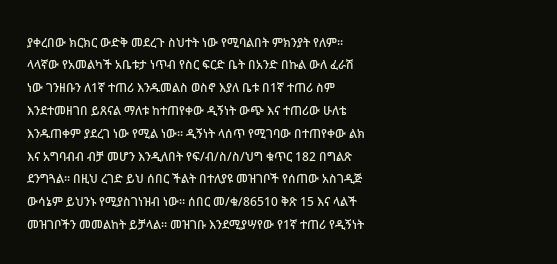ያቀረበው ክርክር ውድቅ መደረጉ ስህተት ነው የሚባልበት ምክንያት የለም።
ላላኛው የአመልካች አቤቱታ ነጥብ የስር ፍርድ ቤት በአንድ በኩል ውለ ፈራሽ ነው ገንዘቡን ለ1ኛ ተጠሪ እንዱመልስ ወስኖ እያለ ቤቱ በ1ኛ ተጠሪ ስም እንደተመዘገበ ይጸናል ማለቱ ከተጠየቀው ዲኝነት ውጭ እና ተጠሪው ሁለቴ እንዱጠቀም ያደረገ ነው የሚል ነው። ዲኝነት ላሰጥ የሚገባው በተጠየቀው ልክ እና አግባብብ ብቻ መሆን እንዲለበት የፍ/ብ/ስ/ስ/ህግ ቁጥር 182 በግልጽ ደንግጓል። በዚህ ረገድ ይህ ሰበር ችልት በተለያዩ መዝገቦች የሰጠው አስገዲጅ ውሳኔም ይህንኑ የሚያስገነዝብ ነው። ሰበር መ/ቁ/86510 ቅጽ 15 እና ላልች መዝገቦችን መመልከት ይቻላል። መዝገቡ እንደሚያሣየው የ1ኛ ተጠሪ የዲኝነት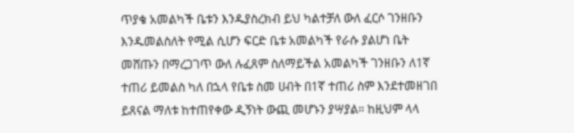ጥያቄ አመልካች ቤቱን እንዱያስረክብ ይህ ካልተቻለ ውለ ፈርሶ ገንዘቡን እንዱመልስለት የሚል ሲሆን ፍርድ ቤቱ አመልካች የራሱ ያልሆነ ቤት መሸጡን በማረጋገጥ ውለ ሉፈጸም ስለማይችል አመልካች ገንዘቡን ለ1ኛ ተጠሪ ይመልስ ካለ በኋላ የቤቱ ስመ ሀብት በ1ኛ ተጠሪ ስም እንደተመዘገበ ይጸናል ማለቱ ከተጠየቀው ዲኝነት ውጪ መሆኑን ያሣያል። ከዚህም ላላ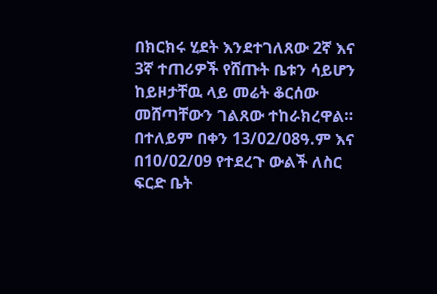በክርክሩ ሂደት እንደተገለጸው 2ኛ እና 3ኛ ተጠሪዎች የሸጡት ቤቱን ሳይሆን ከይዞታቸዉ ላይ መሬት ቆርሰው መሸጣቸውን ገልጸው ተከራክረዋል። በተለይም በቀን 13/02/08ዓ.ም እና በ10/02/09 የተደረጉ ውልች ለስር ፍርድ ቤት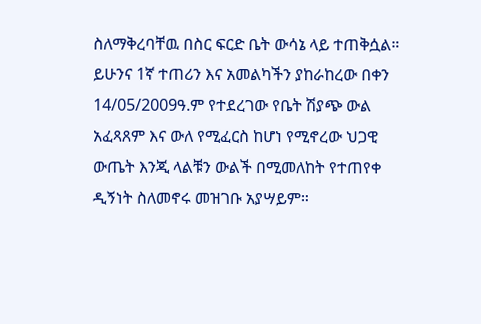ስለማቅረባቸዉ በስር ፍርድ ቤት ውሳኔ ላይ ተጠቅሷል።
ይሁንና 1ኛ ተጠሪን እና አመልካችን ያከራከረው በቀን 14/05/2009ዓ.ም የተደረገው የቤት ሽያጭ ውል አፈጻጸም እና ውለ የሚፈርስ ከሆነ የሚኖረው ህጋዊ ውጤት እንጂ ላልቹን ውልች በሚመለከት የተጠየቀ ዲኝነት ስለመኖሩ መዝገቡ አያሣይም።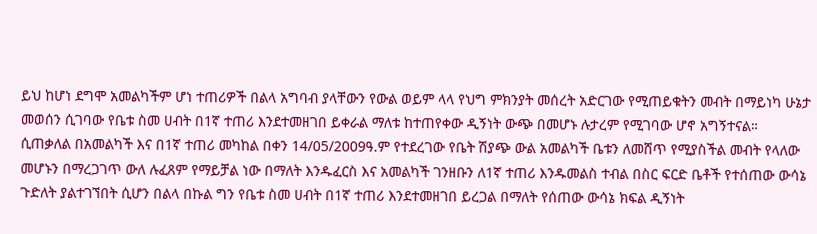ይህ ከሆነ ደግሞ አመልካችም ሆነ ተጠሪዎች በልላ አግባብ ያላቸውን የውል ወይም ላላ የህግ ምክንያት መሰረት አድርገው የሚጠይቁትን መብት በማይነካ ሁኔታ መወሰን ሲገባው የቤቱ ስመ ሀብት በ1ኛ ተጠሪ እንደተመዘገበ ይቀራል ማለቱ ከተጠየቀው ዲኝነት ውጭ በመሆኑ ሉታረም የሚገባው ሆኖ አግኝተናል።
ሲጠቃለል በአመልካች እና በ1ኛ ተጠሪ መካከል በቀን 14/05/2009ዓ.ም የተደረገው የቤት ሽያጭ ውል አመልካች ቤቱን ለመሸጥ የሚያስችል መብት የላለው መሆኑን በማረጋገጥ ውለ ሉፈጸም የማይቻል ነው በማለት እንዱፈርስ እና አመልካች ገንዘቡን ለ1ኛ ተጠሪ እንዱመልስ ተብል በስር ፍርድ ቤቶች የተሰጠው ውሳኔ ጉድለት ያልተገኘበት ሲሆን በልላ በኩል ግን የቤቱ ስመ ሀብት በ1ኛ ተጠሪ እንደተመዘገበ ይረጋል በማለት የሰጠው ውሳኔ ክፍል ዲኝነት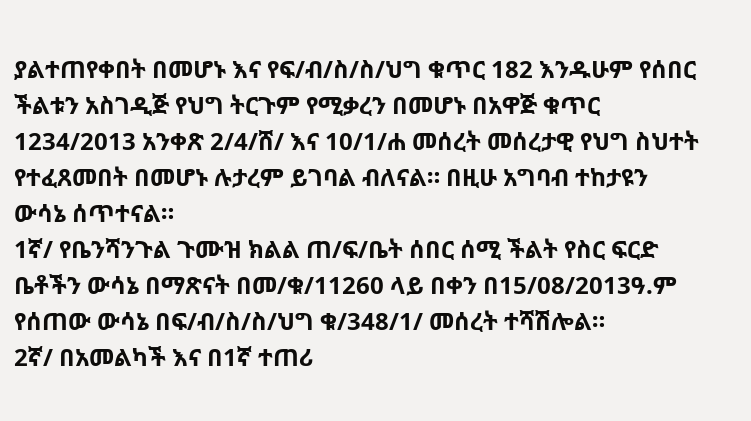ያልተጠየቀበት በመሆኑ እና የፍ/ብ/ስ/ስ/ህግ ቁጥር 182 እንዱሁም የሰበር ችልቱን አስገዲጅ የህግ ትርጉም የሚቃረን በመሆኑ በአዋጅ ቁጥር 1234/2013 አንቀጽ 2/4/ሸ/ እና 10/1/ሐ መሰረት መሰረታዊ የህግ ስህተት የተፈጸመበት በመሆኑ ሉታረም ይገባል ብለናል። በዚሁ አግባብ ተከታዩን ውሳኔ ሰጥተናል።
1ኛ/ የቤንሻንጉል ጉሙዝ ክልል ጠ/ፍ/ቤት ሰበር ሰሚ ችልት የስር ፍርድ ቤቶችን ውሳኔ በማጽናት በመ/ቁ/11260 ላይ በቀን በ15/08/2013ዓ.ም የሰጠው ውሳኔ በፍ/ብ/ስ/ስ/ህግ ቁ/348/1/ መሰረት ተሻሽሎል።
2ኛ/ በአመልካች እና በ1ኛ ተጠሪ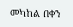መካከል በቀን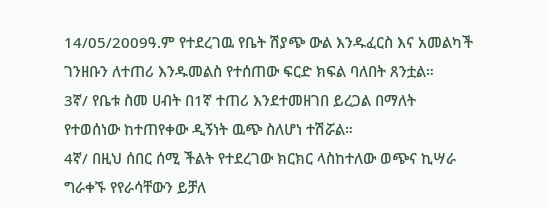14/05/2009ዓ.ም የተደረገዉ የቤት ሽያጭ ውል እንዱፈርስ እና አመልካች ገንዘቡን ለተጠሪ እንዱመልስ የተሰጠው ፍርድ ክፍል ባለበት ጸንቷል።
3ኛ/ የቤቱ ስመ ሀብት በ1ኛ ተጠሪ እንደተመዘገበ ይረጋል በማለት የተወሰነው ከተጠየቀው ዲኝነት ዉጭ ስለሆነ ተሽሯል።
4ኛ/ በዚህ ሰበር ሰሚ ችልት የተደረገው ክርክር ላስከተለው ወጭና ኪሣራ ግራቀኙ የየራሳቸውን ይቻለ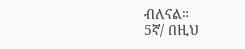ብለናል።
5ኛ/ በዚህ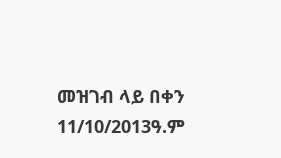መዝገብ ላይ በቀን 11/10/2013ዓ.ም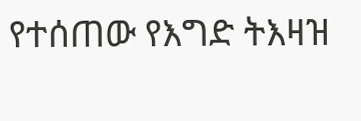የተሰጠው የእግድ ትእዛዝ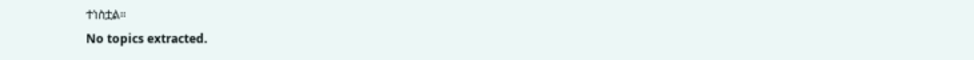ተነስቷል።
No topics extracted.